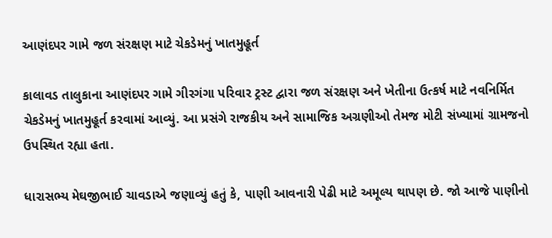આણંદપર ગામે જળ સંરક્ષણ માટે ચેકડેમનું ખાતમુહૂર્ત

કાલાવડ તાલુકાના આણંદપર ગામે ગીરગંગા પરિવાર ટ્રસ્ટ દ્વારા જળ સંરક્ષણ અને ખેતીના ઉત્કર્ષ માટે નવનિર્મિત ચેકડેમનું ખાતમુહૂર્ત કરવામાં આવ્યું. આ પ્રસંગે રાજકીય અને સામાજિક અગ્રણીઓ તેમજ મોટી સંખ્યામાં ગ્રામજનો ઉપસ્થિત રહ્યા હતા.

ધારાસભ્ય મેઘજીભાઈ ચાવડાએ જણાવ્યું હતું કે, પાણી આવનારી પેઢી માટે અમૂલ્ય થાપણ છે. જો આજે પાણીનો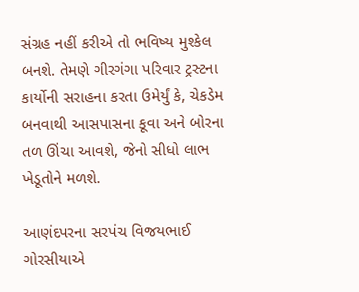સંગ્રહ નહીં કરીએ તો ભવિષ્ય મુશ્કેલ બનશે. તેમણે ગીરગંગા પરિવાર ટ્રસ્ટના કાર્યોની સરાહના કરતા ઉમેર્યું કે, ચેકડેમ બનવાથી આસપાસના કૂવા અને બોરના તળ ઊંચા આવશે, જેનો સીધો લાભ ખેડૂતોને મળશે.

આણંદપરના સરપંચ વિજયભાઈ ગોરસીયાએ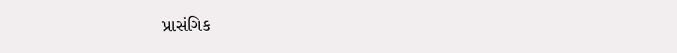પ્રાસંગિક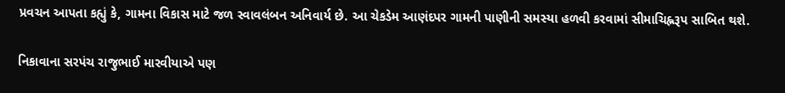પ્રવચન આપતા કહ્યું કે, ગામના વિકાસ માટે જળ સ્વાવલંબન અનિવાર્ય છે. આ ચેકડેમ આણંદપર ગામની પાણીની સમસ્યા હળવી કરવામાં સીમાચિહ્નરૂપ સાબિત થશે.

નિકાવાના સરપંચ રાજુભાઈ મારવીયાએ પણ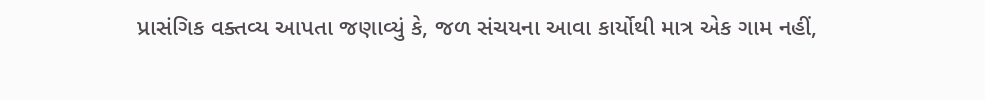પ્રાસંગિક વક્તવ્ય આપતા જણાવ્યું કે, જળ સંચયના આવા કાર્યોથી માત્ર એક ગામ નહીં,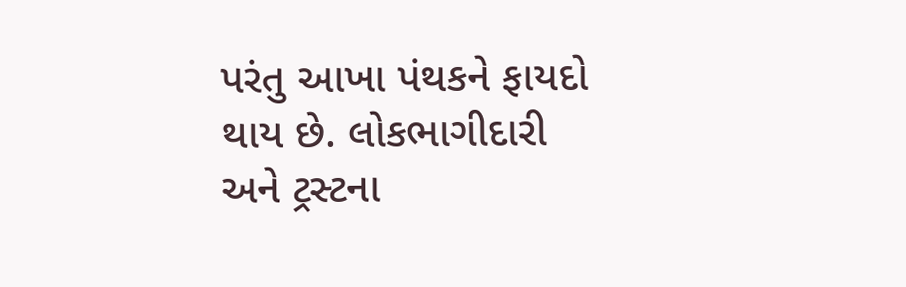પરંતુ આખા પંથકને ફાયદો થાય છે. લોકભાગીદારી અને ટ્રસ્ટના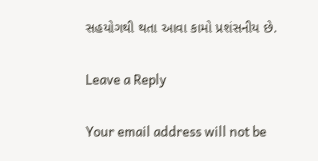સહયોગથી થતા આવા કામો પ્રશંસનીય છે.

Leave a Reply

Your email address will not be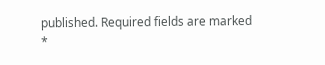published. Required fields are marked *